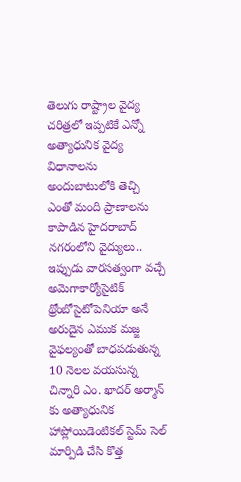తెలుగు రాష్ట్రాల వైద్య చరిత్రలో ఇప్పటికే ఎన్నో అత్యాధునిక వైద్య విధానాలను అందుబాటులోకి తెచ్చి ఎంతో మంది ప్రాణాలను కాపాడిన హైదరాబాద్ నగరంలోని వైద్యులు.. ఇప్పుడు వారసత్వంగా వచ్చే అమెగాకార్యోసైటిక్ థ్రోంబోసైటోపెనియా అనే అరుదైన ఎముక మజ్జ వైఫల్యంతో బాధపడుతున్న 10 నెలల వయసున్న చిన్నారి ఎం. ఖాదర్ అర్మాన్ కు అత్యాధునిక హాప్లోయిడెంటికల్ స్టెమ్ సెల్ మార్పిడి చేసి కొత్త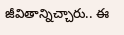జీవితాన్నిచ్చారు.. ఈ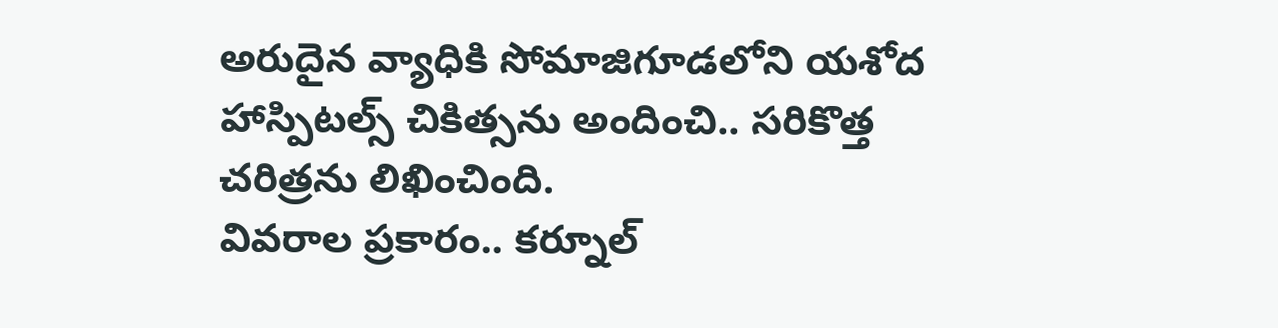అరుదైన వ్యాధికి సోమాజిగూడలోని యశోద హాస్పిటల్స్ చికిత్సను అందించి.. సరికొత్త చరిత్రను లిఖించింది.
వివరాల ప్రకారం.. కర్నూల్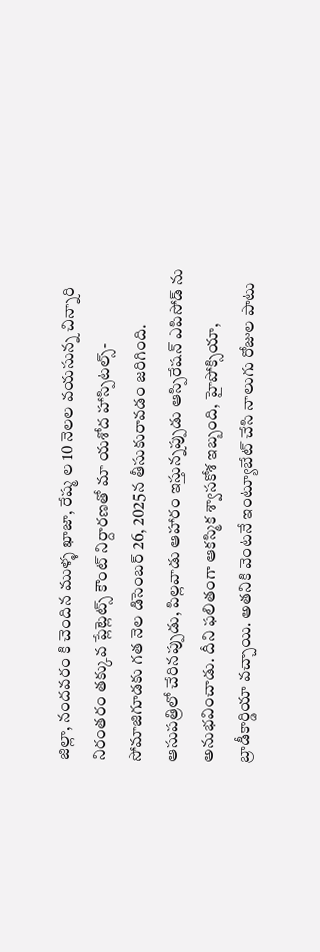జిల్లా, నందవరం కి చెందిన ముళ్ళ ఖాజా, రేష్మ ల 10 నెలల వయసున్న చిన్నారి నిరంతరం తక్కువ ప్లేట్లెట్స్ కౌంట్ నిర్దారణతో మా యశోద హాస్పిటల్స్-సోమాజిగూడకు గత నెల డిసెంబర్ 26, 2025న తీసుకురావడం జరిగింది. ఆసుపత్రిలో చేరినప్పుడు, పిల్లవాడు ఆహారం ఇస్తున్నప్పుడు ఆస్పిరేషన్ ఎపిసోడ్ ను అనుభవించాడు. దీని ఫలితంగా ఆకస్మిక శ్వాసకోశ ఇబ్బంది, హైపోక్సియా, బ్రాడీకార్డియా వచ్చాయి. అతనికి వెంటనే ఇంట్యూబేట్ చేసి నాలుగు రోజుల పాటు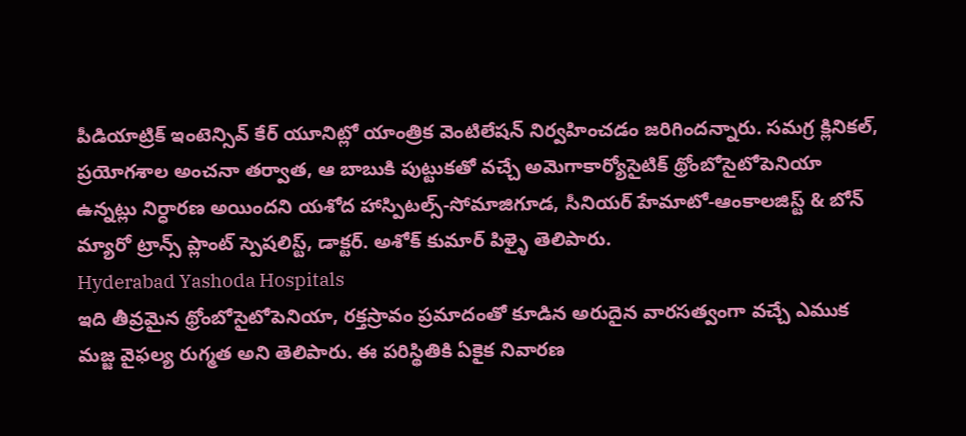పీడియాట్రిక్ ఇంటెన్సివ్ కేర్ యూనిట్లో యాంత్రిక వెంటిలేషన్ నిర్వహించడం జరిగిందన్నారు. సమగ్ర క్లినికల్, ప్రయోగశాల అంచనా తర్వాత, ఆ బాబుకి పుట్టుకతో వచ్చే అమెగాకార్యోసైటిక్ థ్రోంబోసైటోపెనియా ఉన్నట్లు నిర్ధారణ అయిందని యశోద హాస్పిటల్స్-సోమాజిగూడ, సీనియర్ హేమాటో-ఆంకాలజిస్ట్ & బోన్ మ్యారో ట్రాన్స్ ప్లాంట్ స్పెషలిస్ట్, డాక్టర్. అశోక్ కుమార్ పిళ్ళై తెలిపారు.
Hyderabad Yashoda Hospitals
ఇది తీవ్రమైన థ్రోంబోసైటోపెనియా, రక్తస్రావం ప్రమాదంతో కూడిన అరుదైన వారసత్వంగా వచ్చే ఎముక మజ్జ వైఫల్య రుగ్మత అని తెలిపారు. ఈ పరిస్థితికి ఏకైక నివారణ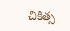చికిత్స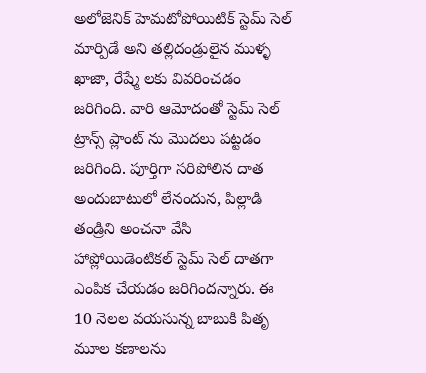అలోజెనిక్ హెమటోపోయిటిక్ స్టెమ్ సెల్ మార్పిడే అని తల్లిదండ్రులైన ముళ్ళ ఖాజా, రేష్మే లకు వివరించడం జరిగింది. వారి ఆమోదంతో స్టెమ్ సెల్ ట్రాన్స్ ప్లాంట్ ను మొదలు పట్టడం జరిగింది. పూర్తిగా సరిపోలిన దాత అందుబాటులో లేనందున, పిల్లాడి తండ్రిని అంచనా వేసి హాప్లోయిడెంటికల్ స్టెమ్ సెల్ దాతగా ఎంపిక చేయడం జరిగిందన్నారు. ఈ 10 నెలల వయసున్న బాబుకి పితృ మూల కణాలను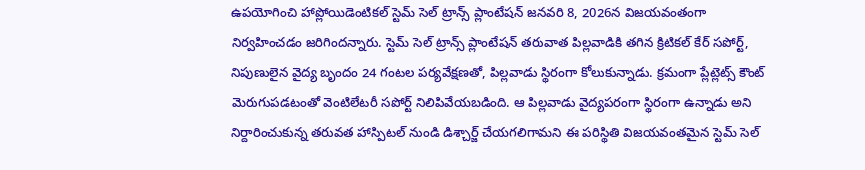ఉపయోగించి హాప్లోయిడెంటికల్ స్టెమ్ సెల్ ట్రాన్స్ ప్లాంటేషన్ జనవరి 8, 2026న విజయవంతంగా నిర్వహించడం జరిగిందన్నారు. స్టెమ్ సెల్ ట్రాన్స్ ప్లాంటేషన్ తరువాత పిల్లవాడికి తగిన క్రిటికల్ కేర్ సపోర్ట్, నిపుణులైన వైద్య బృందం 24 గంటల పర్యవేక్షణతో, పిల్లవాడు స్థిరంగా కోలుకున్నాడు. క్రమంగా ప్లేట్లెట్స్ కౌంట్ మెరుగుపడటంతో వెంటిలేటరీ సపోర్ట్ నిలిపివేయబడింది. ఆ పిల్లవాడు వైద్యపరంగా స్థిరంగా ఉన్నాడు అని నిర్దారించుకున్న తరువత హాస్పిటల్ నుండి డిశ్చార్జ్ చేయగలిగామని ఈ పరిస్థితి విజయవంతమైన స్టెమ్ సెల్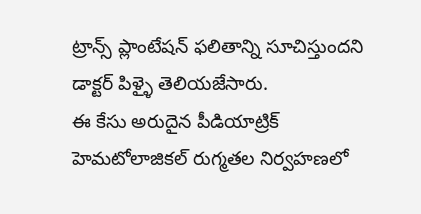ట్రాన్స్ ప్లాంటేషన్ ఫలితాన్ని సూచిస్తుందని డాక్టర్ పిళ్ళై తెలియజేసారు.
ఈ కేసు అరుదైన పీడియాట్రిక్ హెమటోలాజికల్ రుగ్మతల నిర్వహణలో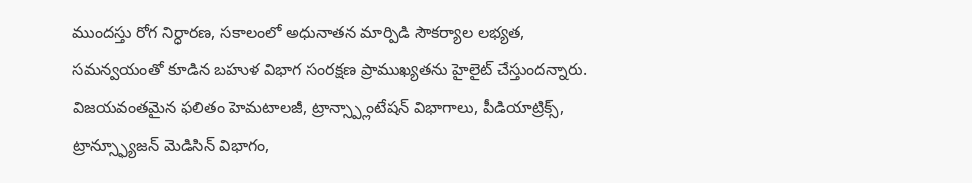ముందస్తు రోగ నిర్ధారణ, సకాలంలో అధునాతన మార్పిడి సౌకర్యాల లభ్యత, సమన్వయంతో కూడిన బహుళ విభాగ సంరక్షణ ప్రాముఖ్యతను హైలైట్ చేస్తుందన్నారు. విజయవంతమైన ఫలితం హెమటాలజీ, ట్రాన్స్ప్లాంటేషన్ విభాగాలు, పీడియాట్రిక్స్, ట్రాన్స్ఫ్యూజన్ మెడిసిన్ విభాగం,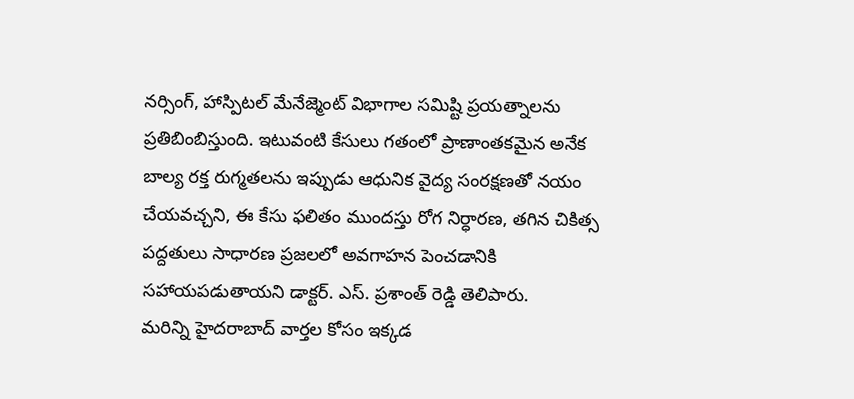నర్సింగ్, హాస్పిటల్ మేనేజ్మెంట్ విభాగాల సమిష్టి ప్రయత్నాలను ప్రతిబింబిస్తుంది. ఇటువంటి కేసులు గతంలో ప్రాణాంతకమైన అనేక బాల్య రక్త రుగ్మతలను ఇప్పుడు ఆధునిక వైద్య సంరక్షణతో నయం చేయవచ్చని, ఈ కేసు ఫలితం ముందస్తు రోగ నిర్ధారణ, తగిన చికిత్స పద్దతులు సాధారణ ప్రజలలో అవగాహన పెంచడానికి సహాయపడుతాయని డాక్టర్. ఎస్. ప్రశాంత్ రెడ్డి తెలిపారు.
మరిన్ని హైదరాబాద్ వార్తల కోసం ఇక్కడ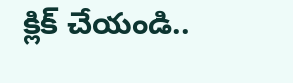క్లిక్ చేయండి..